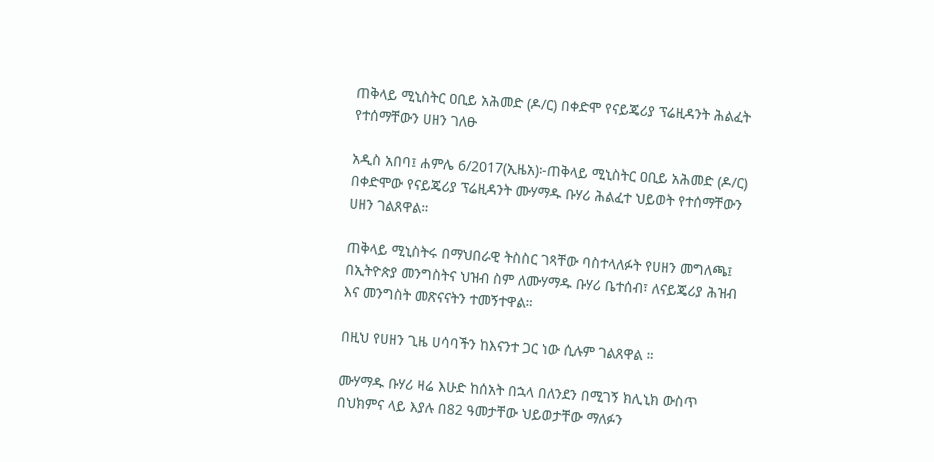ጠቅላይ ሚኒስትር ዐቢይ አሕመድ (ዶ/ር) በቀድሞ የናይጄሪያ ፕሬዚዳንት ሕልፈት የተሰማቸውን ሀዘን ገለፁ

አዲስ አበባ፤ ሐምሌ 6/2017(ኢዜአ)፦ጠቅላይ ሚኒስትር ዐቢይ አሕመድ (ዶ/ር) በቀድሞው የናይጄሪያ ፕሬዚዳንት ሙሃማዱ ቡሃሪ ሕልፈተ ህይወት የተሰማቸውን ሀዘን ገልጸዋል።

ጠቅላይ ሚኒስትሩ በማህበራዊ ትስስር ገጻቸው ባስተላለፉት የሀዘን መግለጫ፤ በኢትዮጵያ መንግስትና ህዝብ ስም ለሙሃማዱ ቡሃሪ ቤተሰብ፣ ለናይጄሪያ ሕዝብ እና መንግስት መጽናናትን ተመኝተዋል።

በዚህ የሀዘን ጊዜ ሀሳባችን ከእናንተ ጋር ነው ሲሉም ገልጸዋል ።

ሙሃማዱ ቡሃሪ ዛሬ እሁድ ከሰአት በኋላ በለንደን በሚገኝ ክሊኒክ ውስጥ በህክምና ላይ እያሉ በ82 ዓመታቸው ህይወታቸው ማለፉን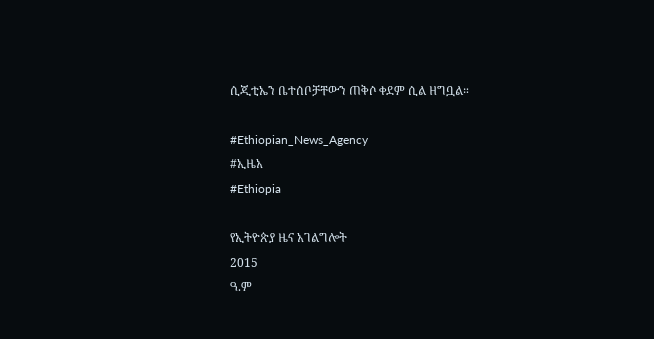ሲጂቲኤን ቤተሰቦቻቸውን ጠቅሶ ቀደም ሲል ዘግቧል።

#Ethiopian_News_Agency
#ኢዜአ
#Ethiopia

የኢትዮጵያ ዜና አገልግሎት
2015
ዓ.ም